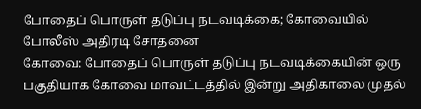போதைப் பொருள் தடுப்பு நடவடிக்கை; கோவையில் போலீஸ் அதிரடி சோதனை
கோவை: போதைப் பொருள் தடுப்பு நடவடிக்கையின் ஒரு பகுதியாக கோவை மாவட்டத்தில் இன்று அதிகாலை முதல்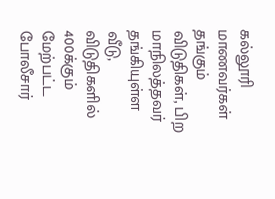கல்லூரி மாணவர்கள் தங்கும் விடுதிகள், பிற மாநிலத்தவர் தங்கியுள்ள வீடு, விடுதிகளில் 400க்கும் மேற்பட்ட போலீசார்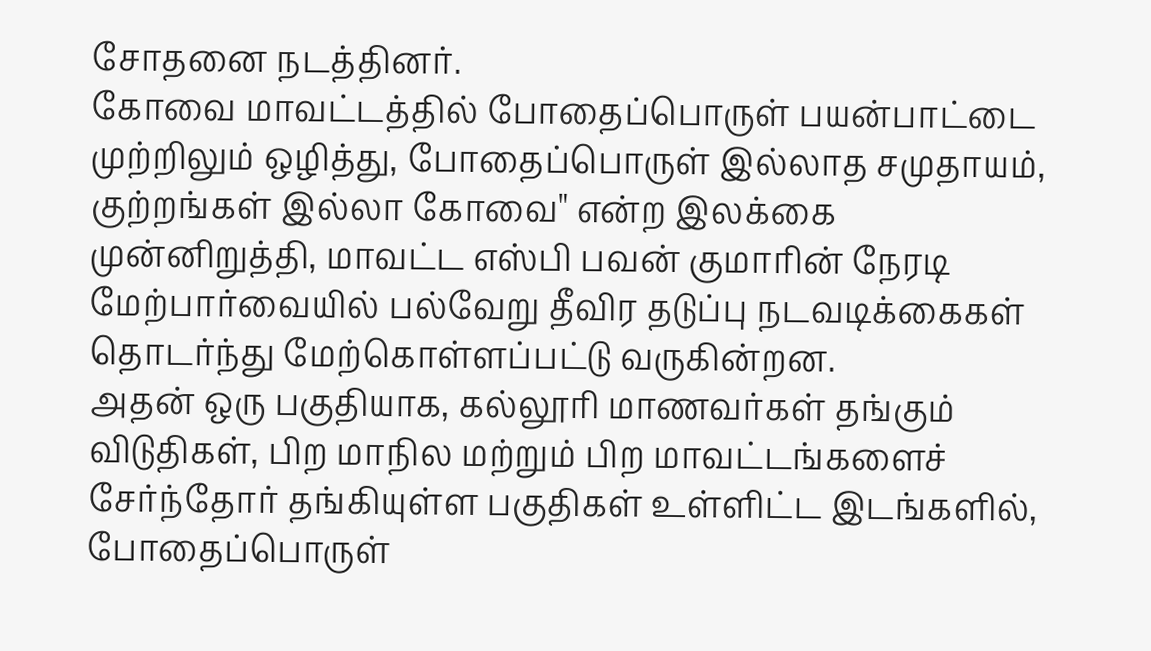சோதனை நடத்தினர்.
கோவை மாவட்டத்தில் போதைப்பொருள் பயன்பாட்டை முற்றிலும் ஒழித்து, போதைப்பொருள் இல்லாத சமுதாயம், குற்றங்கள் இல்லா கோவை" என்ற இலக்கை முன்னிறுத்தி, மாவட்ட எஸ்பி பவன் குமாரின் நேரடி மேற்பார்வையில் பல்வேறு தீவிர தடுப்பு நடவடிக்கைகள் தொடர்ந்து மேற்கொள்ளப்பட்டு வருகின்றன.
அதன் ஒரு பகுதியாக, கல்லூரி மாணவர்கள் தங்கும் விடுதிகள், பிற மாநில மற்றும் பிற மாவட்டங்களைச் சேர்ந்தோர் தங்கியுள்ள பகுதிகள் உள்ளிட்ட இடங்களில், போதைப்பொருள்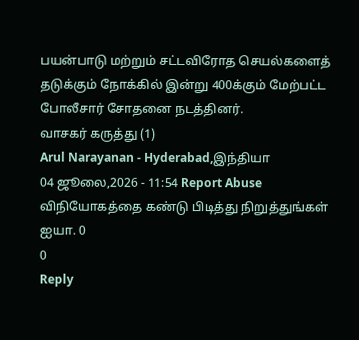பயன்பாடு மற்றும் சட்டவிரோத செயல்களைத் தடுக்கும் நோக்கில் இன்று 400க்கும் மேற்பட்ட போலீசார் சோதனை நடத்தினர்.
வாசகர் கருத்து (1)
Arul Narayanan - Hyderabad,இந்தியா
04 ஜூலை,2026 - 11:54 Report Abuse
விநியோகத்தை கண்டு பிடித்து நிறுத்துங்கள் ஐயா. 0
0
Reply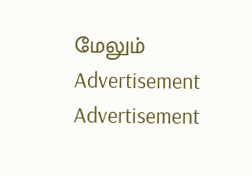மேலும்
Advertisement
Advertisement